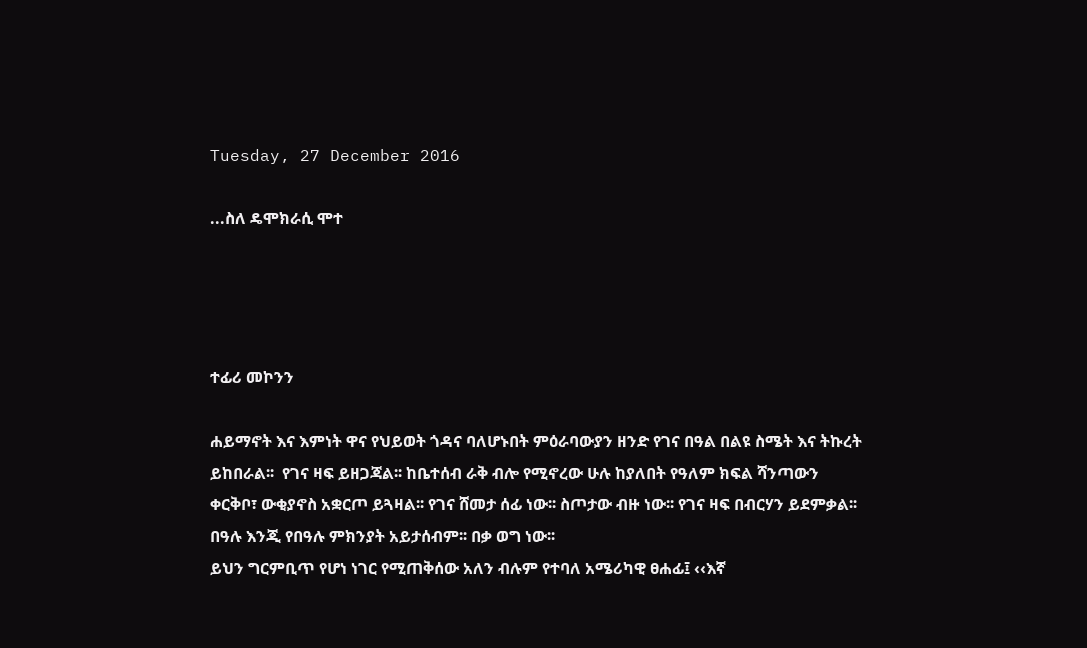Tuesday, 27 December 2016

...ስለ ዴሞክራሲ ሞተ




ተፊሪ መኮንን

ሐይማኖት እና እምነት ዋና የህይወት ጎዳና ባለሆኑበት ምዕራባውያን ዘንድ የገና በዓል በልዩ ስሜት እና ትኩረት ይከበራል፡፡  የገና ዛፍ ይዘጋጃል፡፡ ከቤተሰብ ራቅ ብሎ የሚኖረው ሁሉ ከያለበት የዓለም ክፍል ሻንጣውን ቀርቅቦ፣ ውቂያኖስ አቋርጦ ይጓዛል፡፡ የገና ሸመታ ሰፊ ነው፡፡ ስጦታው ብዙ ነው፡፡ የገና ዛፍ በብርሃን ይደምቃል፡፡ በዓሉ እንጂ የበዓሉ ምክንያት አይታሰብም፡፡ በቃ ወግ ነው፡፡
ይህን ግርምቢጥ የሆነ ነገር የሚጠቅሰው አለን ብሉም የተባለ አሜሪካዊ ፀሐፊ፤ ‹‹እኛ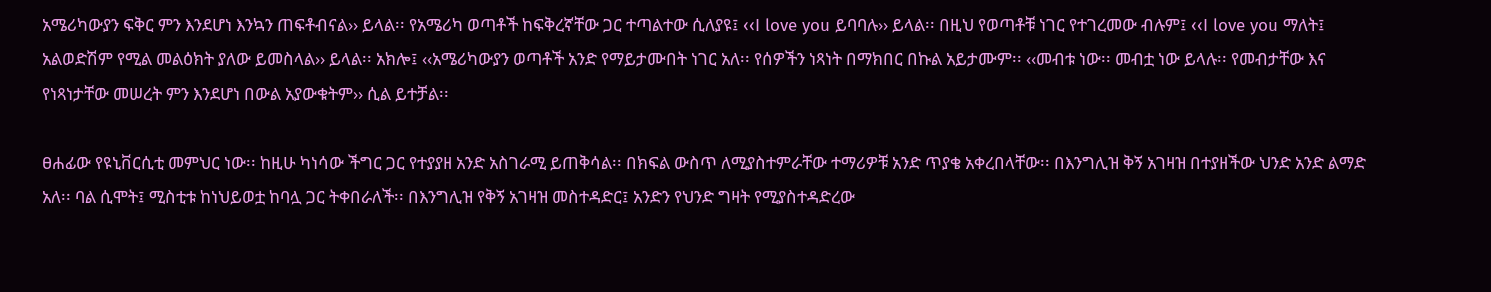አሜሪካውያን ፍቅር ምን እንደሆነ እንኳን ጠፍቶብናል›› ይላል፡፡ የአሜሪካ ወጣቶች ከፍቅረኛቸው ጋር ተጣልተው ሲለያዩ፤ ‹‹I love you ይባባሉ›› ይላል፡፡ በዚህ የወጣቶቹ ነገር የተገረመው ብሉም፤ ‹‹I love you ማለት፤ አልወድሽም የሚል መልዕክት ያለው ይመስላል›› ይላል፡፡ አክሎ፤ ‹‹አሜሪካውያን ወጣቶች አንድ የማይታሙበት ነገር አለ፡፡ የሰዎችን ነጻነት በማክበር በኩል አይታሙም፡፡ ‹‹መብቱ ነው፡፡ መብቷ ነው ይላሉ፡፡ የመብታቸው እና የነጻነታቸው መሠረት ምን እንደሆነ በውል አያውቁትም›› ሲል ይተቻል፡፡

ፀሐፊው የዩኒቨርሲቲ መምህር ነው፡፡ ከዚሁ ካነሳው ችግር ጋር የተያያዘ አንድ አስገራሚ ይጠቅሳል፡፡ በክፍል ውስጥ ለሚያስተምራቸው ተማሪዎቹ አንድ ጥያቄ አቀረበላቸው፡፡ በእንግሊዝ ቅኝ አገዛዝ በተያዘችው ህንድ አንድ ልማድ አለ፡፡ ባል ሲሞት፤ ሚስቲቱ ከነህይወቷ ከባሏ ጋር ትቀበራለች፡፡ በእንግሊዝ የቅኝ አገዛዝ መስተዳድር፤ አንድን የህንድ ግዛት የሚያስተዳድረው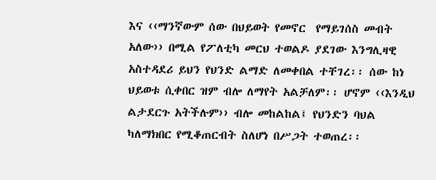እና ‹‹ማንኛውም ሰው በህይወት የመኖር  የማይገሰስ መብት አለው›› በሚል የፖለቲካ መርህ ተወልዶ ያደገው እንግሊዛዊ አስተዳደሪ ይህን የህንድ ልማድ ለመቀበል ተቸገረ፡፡ ሰው ከነ ህይወቱ ሲቀበር ዝም ብሎ ለማየት አልቻለም፡፡ ሆኖም ‹‹እንዲህ ልታደርጉ አትችሉም›› ብሎ መከልከል፤ የህንድን ባህል ካለማክበር የሚቆጠርብት ስለሆነ በሥጋት ተወጠረ፡፡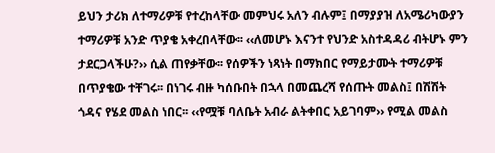ይህን ታሪክ ለተማሪዎቹ የተረከላቸው መምህሩ አለን ብሉም፤ በማያያዝ ለአሜሪካውያን ተማሪዎቹ አንድ ጥያቄ አቀረበላቸው፡፡ ‹‹ለመሆኑ እናንተ የህንድ አስተዳዳሪ ብትሆኑ ምን ታደርጋላችሁ?›› ሲል ጠየቃቸው፡፡ የሰዎችን ነጻነት በማክበር የማይታሙት ተማሪዎቹ በጥያቄው ተቸገሩ፡፡ በነገሩ ብዙ ካሰቡበት በኋላ በመጨረሻ የሰጡት መልስ፤ በሽሽት ጎዳና የሄደ መልስ ነበር፡፡ ‹‹የሟቹ ባለቤት አብራ ልትቀበር አይገባም›› የሚል መልስ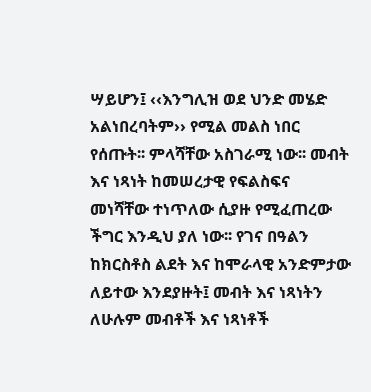ሣይሆን፤ ‹‹እንግሊዝ ወደ ህንድ መሄድ አልነበረባትም›› የሚል መልስ ነበር የሰጡት፡፡ ምላሻቸው አስገራሚ ነው፡፡ መብት እና ነጻነት ከመሠረታዊ የፍልስፍና መነሻቸው ተነጥለው ሲያዙ የሚፈጠረው ችግር እንዲህ ያለ ነው፡፡ የገና በዓልን ከክርስቶስ ልደት እና ከሞራላዊ አንድምታው ለይተው እንደያዙት፤ መብት እና ነጻነትን ለሁሉም መብቶች እና ነጻነቶች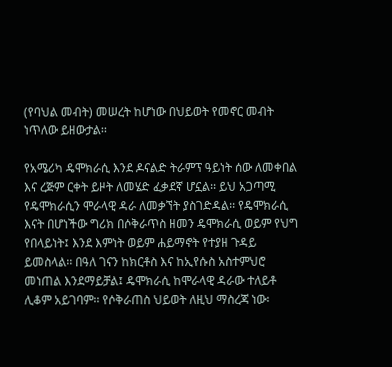(የባህል መብት) መሠረት ከሆነው በህይወት የመኖር መብት ነጥለው ይዘውታል፡፡

የአሜሪካ ዴሞክራሲ እንደ ዶናልድ ትራምፕ ዓይነት ሰው ለመቀበል እና ረጅም ርቀት ይዞት ለመሄድ ፈቃደኛ ሆኗል፡፡ ይህ አጋጣሚ የዴሞክራሲን ሞራላዊ ዳራ ለመቃኘት ያስገድዳል፡፡ የዴሞክራሲ እናት በሆነችው ግሪክ በሶቅራጥስ ዘመን ዴሞክራሲ ወይም የህግ የበላይነት፤ እንደ እምነት ወይም ሐይማኖት የተያዘ ጉዳይ ይመስላል፡፡ በዓለ ገናን ከክርቶስ እና ከኢየሱስ አስተምህሮ መነጠል እንደማይቻል፤ ዴሞክራሲ ከሞራላዊ ዳራው ተለይቶ ሊቆም አይገባም፡፡ የሶቅራጠስ ህይወት ለዚህ ማስረጃ ነው፡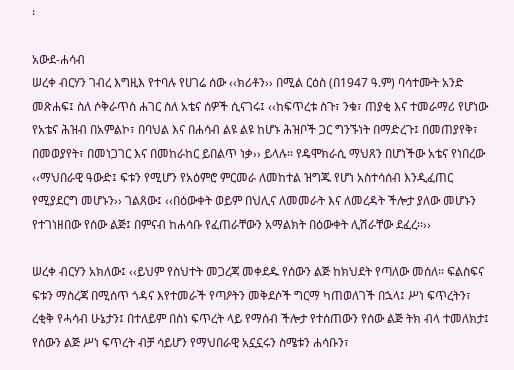፡

አውደ-ሐሳብ
ሠረቀ ብርሃን ገብረ እግዚእ የተባሉ የሀገሬ ሰው ‹‹ክሪቶን›› በሚል ርዕስ (በ1947 ዓ.ም) ባሳተሙት አንድ መጽሐፍ፤ ስለ ሶቅራጥስ ሐገር ስለ አቴና ሰዎች ሲናገሩ፤ ‹‹ከፍጥረቱ ስጉ፣ ንቁ፣ ጠያቂ እና ተመራማሪ የሆነው የአቴና ሕዝብ በአምልኮ፣ በባህል እና በሐሳብ ልዩ ልዩ ከሆኑ ሕዝቦች ጋር ግንኙነት በማድረጉ፤ በመጠያየቅ፣ በመወያየት፣ በመነጋገር እና በመከራከር ይበልጥ ነቃ›› ይላሉ፡፡ የዴሞክራሲ ማህጸን በሆነችው አቴና የነበረው ‹‹ማህበራዊ ዓውድ፤ ፍቱን የሚሆን የአዕምሮ ምርመራ ለመከተል ዝግጁ የሆነ አስተሳሰብ እንዲፈጠር የሚያደርግ መሆኑን›› ገልጸው፤ ‹‹በዕውቀት ወይም በህሊና ለመመራት እና ለመረዳት ችሎታ ያለው መሆኑን የተገነዘበው የሰው ልጅ፤ በምናብ ከሐሳቡ የፈጠራቸውን አማልክት በዕውቀት ሊሽራቸው ደፈረ፡፡››

ሠረቀ ብርሃን አክለው፤ ‹‹ይህም የስህተት መጋረጃ መቀደዱ የሰውን ልጅ ከክህደት የጣለው መሰለ፡፡ ፍልስፍና ፍቱን ማስረጃ በሚሰጥ ጎዳና እየተመራች የጣዖትን መቅደሶች ግርማ ካጠወለገች በኋላ፤ ሥነ ፍጥረትን፣ ረቂቅ የሓሳብ ሁኔታን፤ በተለይም በስነ ፍጥረት ላይ የማሰብ ችሎታ የተሰጠውን የሰው ልጅ ትክ ብላ ተመለክታ፤ የሰውን ልጅ ሥነ ፍጥረት ብቻ ሳይሆን የማህበራዊ አኗኗሩን ስሜቱን ሐሳቡን፣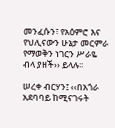መንፈሱን፣ የአዕምሮ እና የህሊናውን ሁኔታ መርምራ የማወቅን ነገርን ሥራዬ ብላ ያዘች›› ይላሉ፡፡

ሠረቀ ብርሃን፤ ‹‹በአጎራ አደባባይ ከሚናገሩት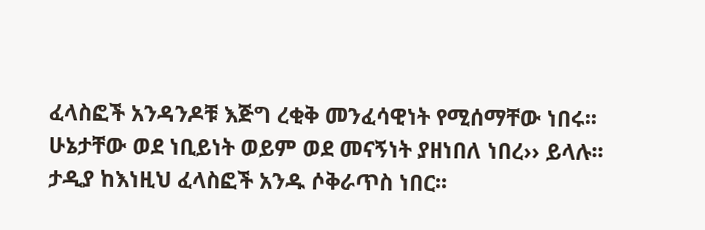ፈላስፎች አንዳንዶቹ እጅግ ረቂቅ መንፈሳዊነት የሚሰማቸው ነበሩ፡፡ ሁኔታቸው ወደ ነቢይነት ወይም ወደ መናኝነት ያዘነበለ ነበረ›› ይላሉ፡፡ ታዲያ ከእነዚህ ፈላስፎች አንዱ ሶቅራጥስ ነበር፡፡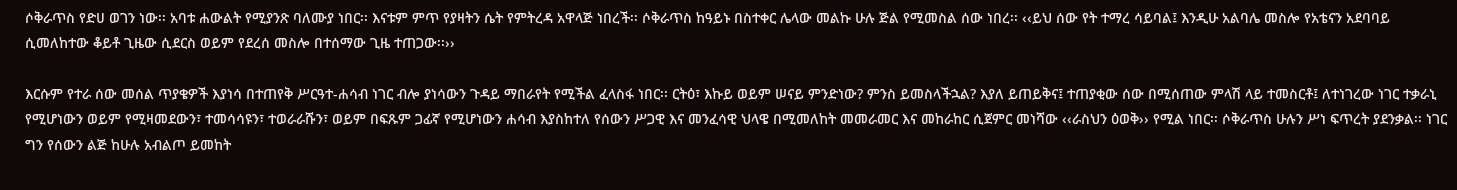ሶቅራጥስ የድሀ ወገን ነው፡፡ አባቱ ሐውልት የሚያንጽ ባለሙያ ነበር፡፡ እናቱም ምጥ የያዛትን ሴት የምትረዳ አዋላጅ ነበረች፡፡ ሶቅራጥስ ከዓይኑ በስተቀር ሌላው መልኩ ሁሉ ጅል የሚመስል ሰው ነበረ፡፡ ‹‹ይህ ሰው የት ተማረ ሳይባል፤ እንዲሁ አልባሌ መስሎ የአቴናን አደባባይ ሲመለከተው ቆይቶ ጊዜው ሲደርስ ወይም የደረሰ መስሎ በተሰማው ጊዜ ተጠጋው፡፡››

እርሱም የተራ ሰው መሰል ጥያቄዎች እያነሳ በተጠየቅ ሥርዓተ-ሐሳብ ነገር ብሎ ያነሳውን ጉዳይ ማበራየት የሚችል ፈላስፋ ነበር፡፡ ርትዕ፣ እኩይ ወይም ሠናይ ምንድነው? ምንስ ይመስላችኋል? እያለ ይጠይቅና፤ ተጠያቂው ሰው በሚሰጠው ምላሽ ላይ ተመስርቶ፤ ለተነገረው ነገር ተቃራኒ የሚሆነውን ወይም የሚዛመደውን፣ ተመሳሳዩን፣ ተወራራሹን፣ ወይም በፍጹም ጋፊኛ የሚሆነውን ሐሳብ እያስከተለ የሰውን ሥጋዊ እና መንፈሳዊ ህላዌ በሚመለከት መመራመር እና መከራከር ሲጀምር መነሻው ‹‹ራስህን ዕወቅ›› የሚል ነበር፡፡ ሶቅራጥስ ሁሉን ሥነ ፍጥረት ያደንቃል፡፡ ነገር ግን የሰውን ልጅ ከሁሉ አብልጦ ይመከት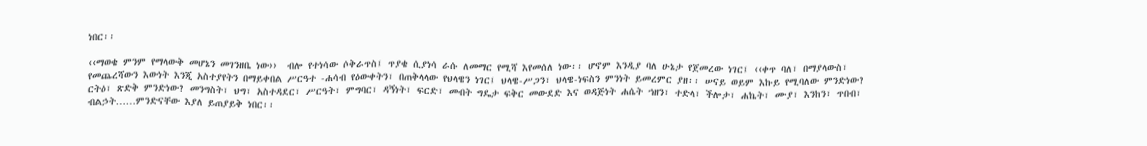ነበር፡፡

‹‹ማወቄ ምንም የማላውቅ መሆኔን መገንዘቤ ነው››  ብሎ የተነሳው ሶቅራጥስ፤ ጥያቄ ሲያነሳ ራሱ ለመማር የሚሻ እየመሰለ ነው፡፡ ሆኖም እንዲያ ባለ ሁኔታ የጀመረው ነገር፤ ‹‹ቀጥ ባለ፣ በማያላውስ፣ የመጨረሻውን እውነት እንጂ አስተያየትን በማይቀበል ሥርዓተ -ሐሳብ የዕውቀትን፣ በጠቅላላው የህላዌን ነገር፤ ህላዌ-ሥጋን፣ ህላዌ-ነፍስን ምንነት ይመረምር ያዘ፡፡ ሠናይ ወይም እኩይ የሚባለው ምንድነው? ርትዕ፣ ጽድቅ ምንድነው? መንግስት፣ ህግ፣ አስተዳደር፣ ሥርዓት፣ ምግባር፣ ዳኝነት፣ ፍርድ፣ መብት ግዴታ ፍቅር መውደድ እና ወዳጅነት ሐሴት ኀዘን፣ ተድላ፣ ችሎታ፣ ሐኬት፣ ሙያ፣ እንከን፣ ጥበብ፣
ብልኃት……ምንድናቸው እያለ ይጠያይቅ ነበር፡፡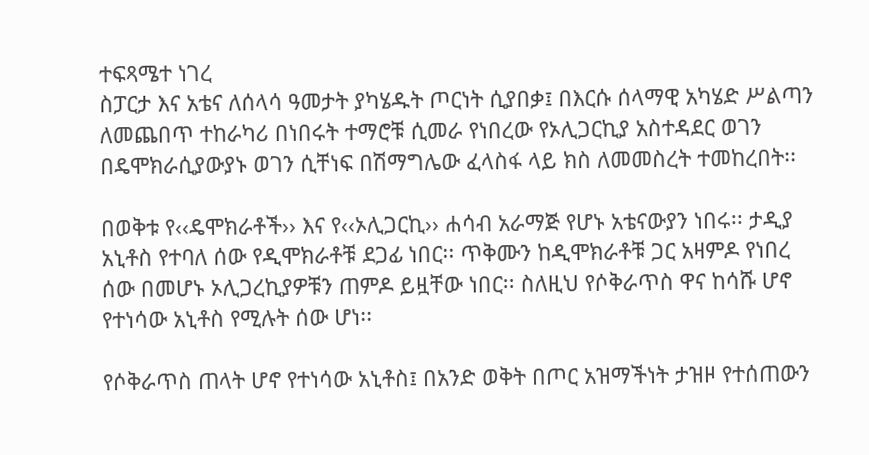ተፍጻሜተ ነገረ
ስፓርታ እና አቴና ለሰላሳ ዓመታት ያካሄዱት ጦርነት ሲያበቃ፤ በእርሱ ሰላማዊ አካሄድ ሥልጣን ለመጨበጥ ተከራካሪ በነበሩት ተማሮቹ ሲመራ የነበረው የኦሊጋርኪያ አስተዳደር ወገን በዴሞክራሲያውያኑ ወገን ሲቸነፍ በሽማግሌው ፈላስፋ ላይ ክስ ለመመስረት ተመከረበት፡፡

በወቅቱ የ‹‹ዴሞክራቶች›› እና የ‹‹ኦሊጋርኪ›› ሐሳብ አራማጅ የሆኑ አቴናውያን ነበሩ፡፡ ታዲያ አኒቶስ የተባለ ሰው የዲሞክራቶቹ ደጋፊ ነበር፡፡ ጥቅሙን ከዲሞክራቶቹ ጋር አዛምዶ የነበረ ሰው በመሆኑ ኦሊጋረኪያዎቹን ጠምዶ ይዟቸው ነበር፡፡ ስለዚህ የሶቅራጥስ ዋና ከሳሹ ሆኖ የተነሳው አኒቶስ የሚሉት ሰው ሆነ፡፡

የሶቅራጥስ ጠላት ሆኖ የተነሳው አኒቶስ፤ በአንድ ወቅት በጦር አዝማችነት ታዝዞ የተሰጠውን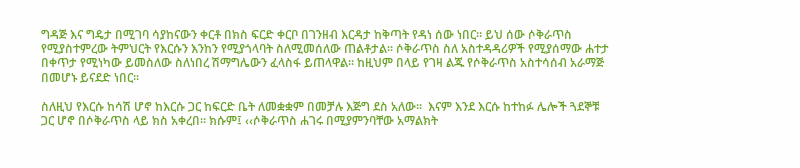ግዳጅ እና ግዴታ በሚገባ ሳያከናውን ቀርቶ በክስ ፍርድ ቀርቦ በገንዘብ እርዳታ ከቅጣት የዳነ ሰው ነበር፡፡ ይህ ሰው ሶቅራጥስ የሚያስተምረው ትምህርት የእርሱን እንከን የሚያጎላባት ስለሚመሰለው ጠልቶታል፡፡ ሶቅራጥስ ስለ አስተዳዳሪዎች የሚያሰማው ሐተታ በቀጥታ የሚነካው ይመስለው ስለነበረ ሽማግሌውን ፈላስፋ ይጠላዋል፡፡ ከዚህም በላይ የገዛ ልጁ የሶቅራጥስ አስተሳሰብ አራማጅ በመሆኑ ይናደድ ነበር፡፡

ስለዚህ የእርሱ ከሳሽ ሆኖ ከእርሱ ጋር ከፍርድ ቤት ለመቋቋም በመቻሉ እጅግ ደስ አለው፡፡  እናም እንደ እርሱ ከተከፉ ሌሎች ጓደኞቹ ጋር ሆኖ በሶቅራጥስ ላይ ክስ አቀረበ፡፡ ክሱም፤ ‹‹ሶቅራጥስ ሐገሩ በሚያምንባቸው አማልክት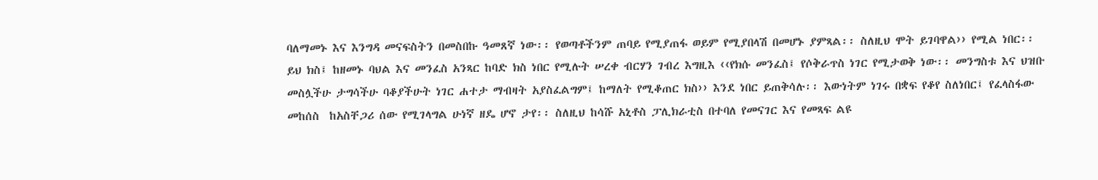ባለማመኑ እና እንግዳ መናፍስትን በመስበኩ ዓመጸኛ ነው፡፡ የወጣቶችንም ጠባይ የሚያጠፋ ወይም የሚያበላሽ በመሆኑ ያምጻል፡፡ ስለዚህ ሞት ይገባዋል›› የሚል ነበር፡፡
ይህ ክስ፤ ከዘመኑ ባህል እና መንፈስ አንጻር ከባድ ክስ ነበር የሚሉት ሠረቀ ብርሃን ገብረ እግዚእ ‹‹የክሱ መንፈስ፤ የሶቅራጥስ ነገር የሚታወቅ ነው፡፡ መንግስቱ እና ህዝቡ መስሏችሁ ታግሳችሁ ባቆያችሁት ነገር ሐተታ ማብዛት አያስፈልግም፤ ከማለት የሚቆጠር ክስ›› እንደ ነበር ይጠቅሳሉ፡፡ እውነትም ነገሩ በቋፍ የቆየ ስለነበር፤ የፈላስፋው መከሰስ  ከአስቸጋሪ ሰው የሚገላግል ሁነኛ ዘዴ ሆኖ ታየ፡፡ ስለዚህ ከሳሹ አኒቶስ ፓሊክራቲስ በተባለ የመናገር እና የመጻፍ ልዩ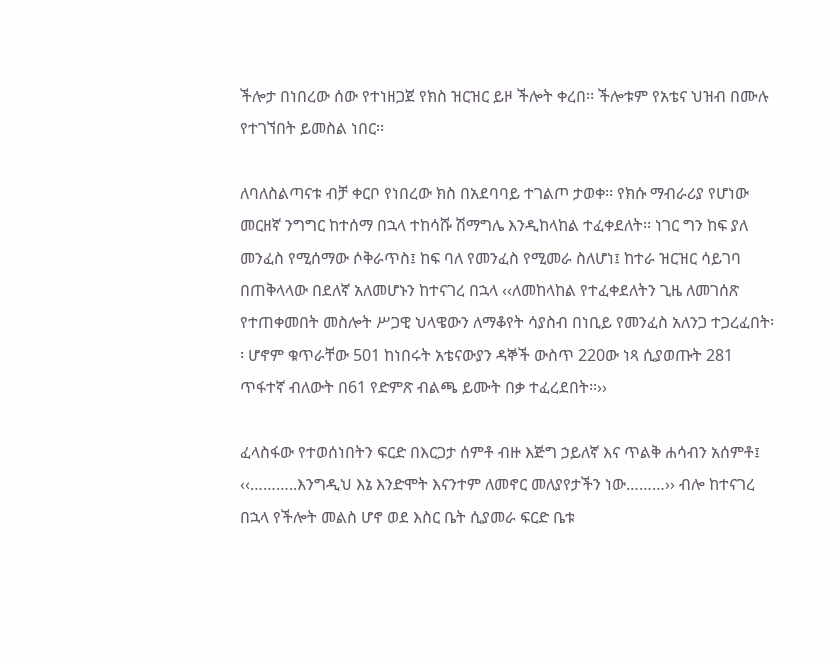ችሎታ በነበረው ሰው የተነዘጋጀ የክስ ዝርዝር ይዞ ችሎት ቀረበ፡፡ ችሎቱም የአቴና ህዝብ በሙሉ የተገኘበት ይመስል ነበር፡፡

ለባለስልጣናቱ ብቻ ቀርቦ የነበረው ክስ በአደባባይ ተገልጦ ታወቀ፡፡ የክሱ ማብራሪያ የሆነው መርዘኛ ንግግር ከተሰማ በኋላ ተከሳሹ ሽማግሌ እንዲከላከል ተፈቀደለት፡፡ ነገር ግን ከፍ ያለ መንፈስ የሚሰማው ሶቅራጥስ፤ ከፍ ባለ የመንፈስ የሚመራ ስለሆነ፤ ከተራ ዝርዝር ሳይገባ በጠቅላላው በደለኛ አለመሆኑን ከተናገረ በኋላ ‹‹ለመከላከል የተፈቀደለትን ጊዜ ለመገሰጽ የተጠቀመበት መስሎት ሥጋዊ ህላዌውን ለማቆየት ሳያስብ በነቢይ የመንፈስ አለንጋ ተጋረፈበት፡፡ ሆኖም ቁጥራቸው 501 ከነበሩት አቴናውያን ዳኞች ውስጥ 220ው ነጻ ሲያወጡት 281 ጥፋተኛ ብለውት በ61 የድምጽ ብልጫ ይሙት በቃ ተፈረደበት፡፡››

ፈላስፋው የተወሰነበትን ፍርድ በእርጋታ ሰምቶ ብዙ እጅግ ኃይለኛ እና ጥልቅ ሐሳብን አሰምቶ፤ ‹‹………..እንግዲህ እኔ እንድሞት እናንተም ለመኖር መለያየታችን ነው………›› ብሎ ከተናገረ በኋላ የችሎት መልስ ሆኖ ወደ እስር ቤት ሲያመራ ፍርድ ቤቱ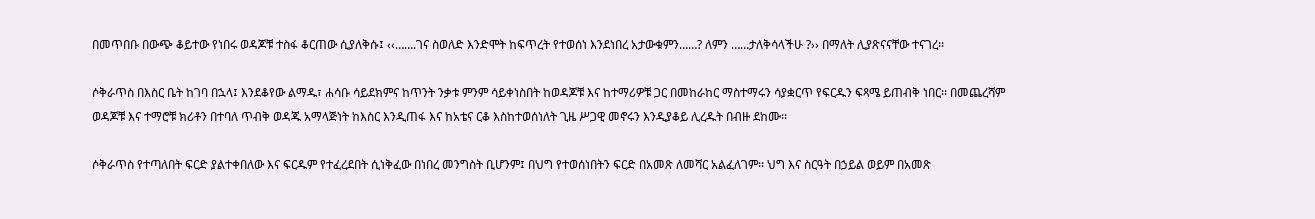በመጥበቡ በውጭ ቆይተው የነበሩ ወዳጆቹ ተስፋ ቆርጠው ሲያለቅሱ፤ ‹‹…….ገና ስወለድ እንድሞት ከፍጥረት የተወሰነ እንደነበረ አታውቁምን……? ለምን ……ታለቅሳላችሁ ?›› በማለት ሊያጽናናቸው ተናገረ፡፡

ሶቅራጥስ በእስር ቤት ከገባ በኋላ፤ እንደቆየው ልማዱ፣ ሐሳቡ ሳይደክምና ከጥንት ንቃቱ ምንም ሳይቀነስበት ከወዳጆቹ እና ከተማሪዎቹ ጋር በመከራከር ማስተማሩን ሳያቋርጥ የፍርዱን ፍጻሜ ይጠብቅ ነበር፡፡ በመጨረሻም ወዳጆቹ እና ተማሮቹ ክሪቶን በተባለ ጥብቅ ወዳጁ አማላጅነት ከእስር እንዲጠፋ እና ከአቴና ርቆ እስከተወሰነለት ጊዜ ሥጋዊ መኖሩን እንዲያቆይ ሊረዱት በብዙ ደከሙ፡፡

ሶቅራጥስ የተጣለበት ፍርድ ያልተቀበለው እና ፍርዱም የተፈረደበት ሲነቅፈው በነበረ መንግስት ቢሆንም፤ በህግ የተወሰነበትን ፍርድ በአመጽ ለመሻር አልፈለገም፡፡ ህግ እና ስርዓት በኃይል ወይም በአመጽ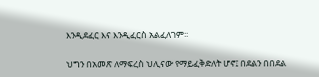እንዲደፈር እና እንዲፈርስ አልፈለገም፡፡

ህግን በአመጽ ለማፍረስ ህሊናው የማይፈቅድለት ሆኖ፤ በደልን በበደል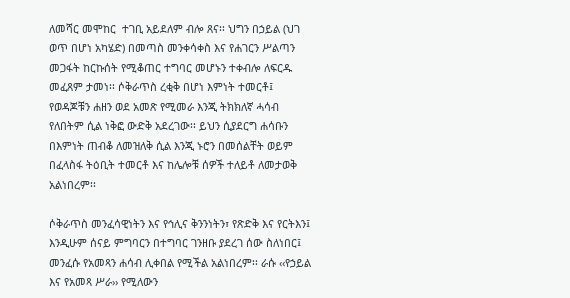ለመሻር መሞከር  ተገቢ አይደለም ብሎ ጸና፡፡ ህግን በኃይል (ህገ ወጥ በሆነ አካሄድ) በመጣስ መንቀሳቀስ እና የሐገርን ሥልጣን መጋፋት ከርኩሰት የሚቆጠር ተግባር መሆኑን ተቀብሎ ለፍርዱ መፈጸም ታመነ፡፡ ሶቅራጥስ ረቂቅ በሆነ እምነት ተመርቶ፤ የወዳጆቹን ሐዘን ወደ አመጽ የሚመራ እንጂ ትክክለኛ ሓሳብ የለበትም ሲል ነቅፎ ውድቅ አደረገው፡፡ ይህን ሲያደርግ ሐሳቡን በእምነት ጠብቆ ለመዝለቅ ሲል እንጂ ኑሮን በመሰልቸት ወይም በፈላስፋ ትዕቢት ተመርቶ እና ከሌሎቹ ሰዎች ተለይቶ ለመታወቅ አልነበረም፡፡

ሶቅራጥስ መንፈሳዊነትን እና የኅሊና ቅንንነትን፣ የጽድቅ እና የርትእን፤ እንዲሁም ሰናይ ምግባርን በተግባር ገንዘቡ ያደረገ ሰው ስለነበር፤ መንፈሱ የአመጻን ሐሳብ ሊቀበል የሚችል አልነበረም፡፡ ራሱ ‹‹የኃይል እና የአመጻ ሥራ›› የሚለውን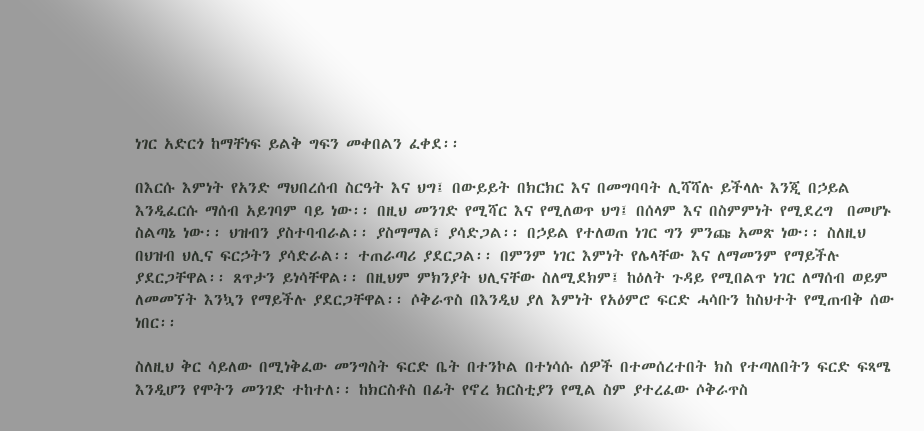ነገር አድርጎ ከማቸነፍ ይልቅ ግፍን መቀበልን ፈቀደ፡፡

በእርሱ እምነት የአንድ ማህበረሰብ ስርዓት እና ህግ፤ በውይይት በክርክር እና በመግባባት ሊሻሻሉ ይችላሉ እንጂ በኃይል እንዲፈርሱ ማሰብ አይገባም ባይ ነው፡፡ በዚህ መንገድ የሚሻር እና የሚለወጥ ህግ፤ በሰላም እና በስምምነት የሚደረግ  በመሆኑ ስልጣኔ ነው፡፡ ህዝብን ያስተባብራል፡፡ ያስማማል፣ ያሳድጋል፡፡ በኃይል የተለወጠ ነገር ግን ምንጩ አመጽ ነው፡፡ ስለዚህ በህዝብ ህሊና ፍርኃትን ያሳድራል፡፡ ተጠራጣሪ ያደርጋል፡፡ በምንም ነገር እምነት የሌላቸው እና ለማመንም የማይችሉ ያደርጋቸዋል፡፡ ጸጥታን ይነሳቸዋል፡፡ በዚህም ምክንያት ህሊናቸው ስለሚደክም፤ ከዕለት ጉዳይ የሚበልጥ ነገር ለማሰብ ወይም ለመመኘት እንኳን የማይችሉ ያደርጋቸዋል፡፡ ሶቅራጥስ በእንዲህ ያለ እምነት የአዕምሮ ፍርድ ሓሳቡን ከስህተት የሚጠብቅ ሰው ነበር፡፡

ስለዚህ ቅር ሳይለው በሚነቅፈው መንግስት ፍርድ ቤት በተንኮል በተነሳሱ ሰዎች በተመሰረተበት ክስ የተጣለበትን ፍርድ ፍጻሜ እንዲሆን የሞትን መንገድ ተከተለ፡፡ ከክርስቶስ በፊት የኖረ ክርስቲያን የሚል ስም ያተረፈው ሶቅራጥስ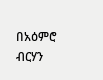በአዕምሮ ብርሃን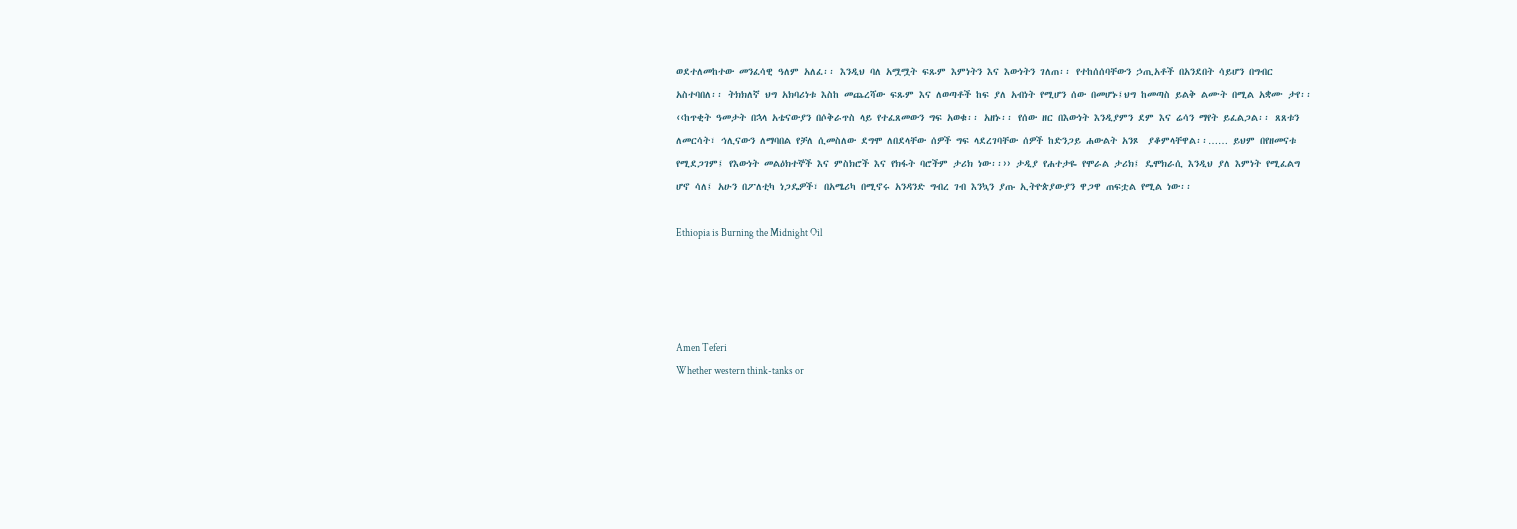ወደተለመከተው መንፈሳዊ ዓለም አለፈ፡፡ እንዲህ ባለ አሟሟት ፍጹም እምነትን እና እውነትን ገለጠ፡፡ የተከሰሰባቸውን ኃጢአቶች በአንደበት ሳይሆን በግብር አስተባበለ፡፡ ትክክለኛ ህግ አክባሪነቱ እስከ መጨረሻው ፍጹም እና ለወጣቶች ከፍ ያለ አብነት የሚሆን ሰው በመሆኑ፤ህግ ከመጣስ ይልቅ ልሙት በሚል አቋሙ ታየ፡፡ ‹‹ከጥቂት ዓመታት በኋላ አቴናውያን በሶቅራጥስ ላይ የተፈጸመውን ግፍ አወቁ፡፡ አዘኑ፡፡ የሰው ዘር በእውነት እንዲያምን ደም እና ሬሳን ማየት ይፈልጋል፡፡ ጸጸቱን ለመርሳት፣ ኅሊናውን ለማባበል የቻለ ሲመስለው ደግሞ ለበደላቸው ሰዎች ግፍ ላደረገባቸው ሰዎች ከድንጋይ ሐውልት አንጾ  ያቆምላቸዋል፡፡…… ይህም በየዘመናቱ የሚደጋገም፤ የእውነት መልዕክተኞች እና ምስክሮች እና የክፋት ባሮችም ታሪክ ነው፡፡›› ታዲያ የሐተታዬ የሞራል ታሪክ፤ ዴሞክራሲ እንዲህ ያለ እምነት የሚፈልግ ሆኖ ሳለ፤ አሁን በፖለቲካ ነጋዴዎች፣ በአሜሪካ በሚኖሩ አንዳንድ ግብረ ገብ እንኳን ያጡ ኢትዮጵያውያን ዋጋዋ ጠፍቷል የሚል ነው፡፡

Ethiopia is Burning the Midnight Oil




Amen Teferi
Whether western think-tanks or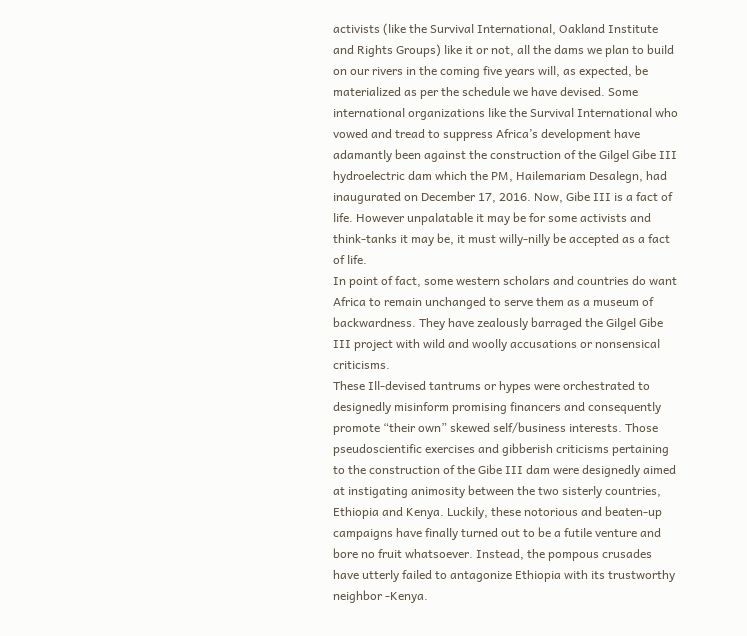activists (like the Survival International, Oakland Institute and Rights Groups) like it or not, all the dams we plan to build on our rivers in the coming five years will, as expected, be materialized as per the schedule we have devised. Some international organizations like the Survival International who vowed and tread to suppress Africa’s development have adamantly been against the construction of the Gilgel Gibe III hydroelectric dam which the PM, Hailemariam Desalegn, had inaugurated on December 17, 2016. Now, Gibe III is a fact of life. However unpalatable it may be for some activists and think-tanks it may be, it must willy-nilly be accepted as a fact of life.
In point of fact, some western scholars and countries do want Africa to remain unchanged to serve them as a museum of backwardness. They have zealously barraged the Gilgel Gibe III project with wild and woolly accusations or nonsensical criticisms.
These Ill-devised tantrums or hypes were orchestrated to designedly misinform promising financers and consequently promote “their own” skewed self/business interests. Those pseudoscientific exercises and gibberish criticisms pertaining to the construction of the Gibe III dam were designedly aimed at instigating animosity between the two sisterly countries, Ethiopia and Kenya. Luckily, these notorious and beaten-up campaigns have finally turned out to be a futile venture and bore no fruit whatsoever. Instead, the pompous crusades have utterly failed to antagonize Ethiopia with its trustworthy neighbor -Kenya.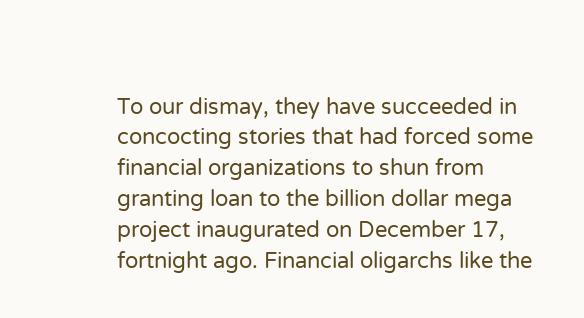To our dismay, they have succeeded in concocting stories that had forced some financial organizations to shun from granting loan to the billion dollar mega project inaugurated on December 17, fortnight ago. Financial oligarchs like the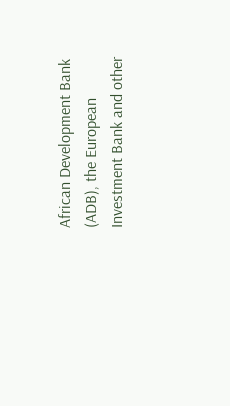African Development Bank (ADB), the European Investment Bank and other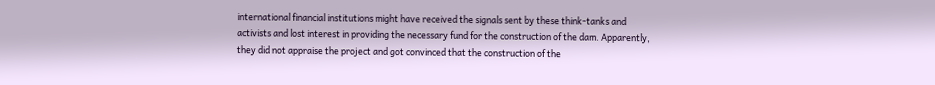international financial institutions might have received the signals sent by these think-tanks and activists and lost interest in providing the necessary fund for the construction of the dam. Apparently, they did not appraise the project and got convinced that the construction of the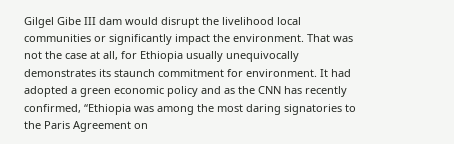Gilgel Gibe III dam would disrupt the livelihood local communities or significantly impact the environment. That was not the case at all, for Ethiopia usually unequivocally demonstrates its staunch commitment for environment. It had adopted a green economic policy and as the CNN has recently confirmed, “Ethiopia was among the most daring signatories to the Paris Agreement on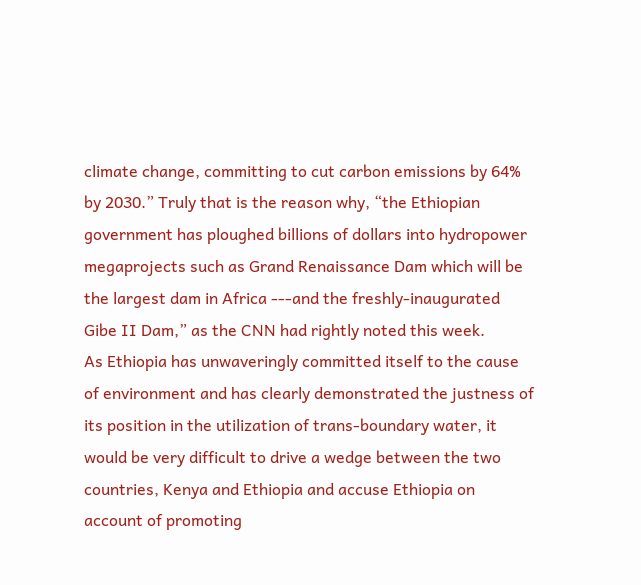climate change, committing to cut carbon emissions by 64% by 2030.” Truly that is the reason why, “the Ethiopian government has ploughed billions of dollars into hydropower megaprojects such as Grand Renaissance Dam which will be the largest dam in Africa ---and the freshly-inaugurated Gibe II Dam,” as the CNN had rightly noted this week.
As Ethiopia has unwaveringly committed itself to the cause of environment and has clearly demonstrated the justness of its position in the utilization of trans-boundary water, it would be very difficult to drive a wedge between the two countries, Kenya and Ethiopia and accuse Ethiopia on account of promoting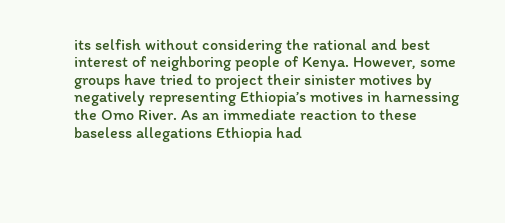its selfish without considering the rational and best interest of neighboring people of Kenya. However, some groups have tried to project their sinister motives by negatively representing Ethiopia’s motives in harnessing the Omo River. As an immediate reaction to these baseless allegations Ethiopia had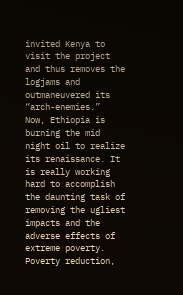invited Kenya to visit the project and thus removes the logjams and outmaneuvered its “arch-enemies.”
Now, Ethiopia is burning the mid night oil to realize its renaissance. It is really working hard to accomplish the daunting task of removing the ugliest impacts and the adverse effects of extreme poverty. Poverty reduction,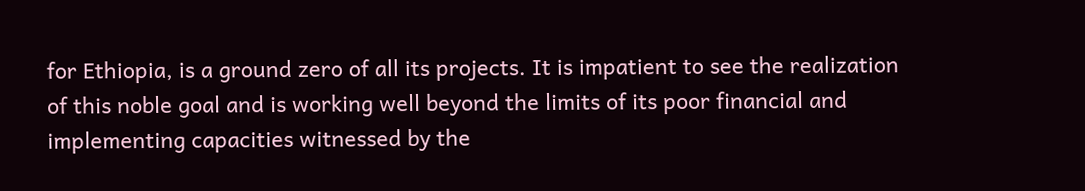for Ethiopia, is a ground zero of all its projects. It is impatient to see the realization of this noble goal and is working well beyond the limits of its poor financial and implementing capacities witnessed by the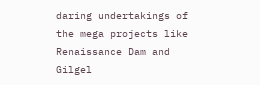daring undertakings of the mega projects like Renaissance Dam and Gilgel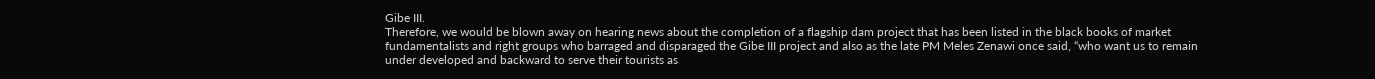Gibe III.
Therefore, we would be blown away on hearing news about the completion of a flagship dam project that has been listed in the black books of market fundamentalists and right groups who barraged and disparaged the Gibe III project and also as the late PM Meles Zenawi once said, “who want us to remain under developed and backward to serve their tourists as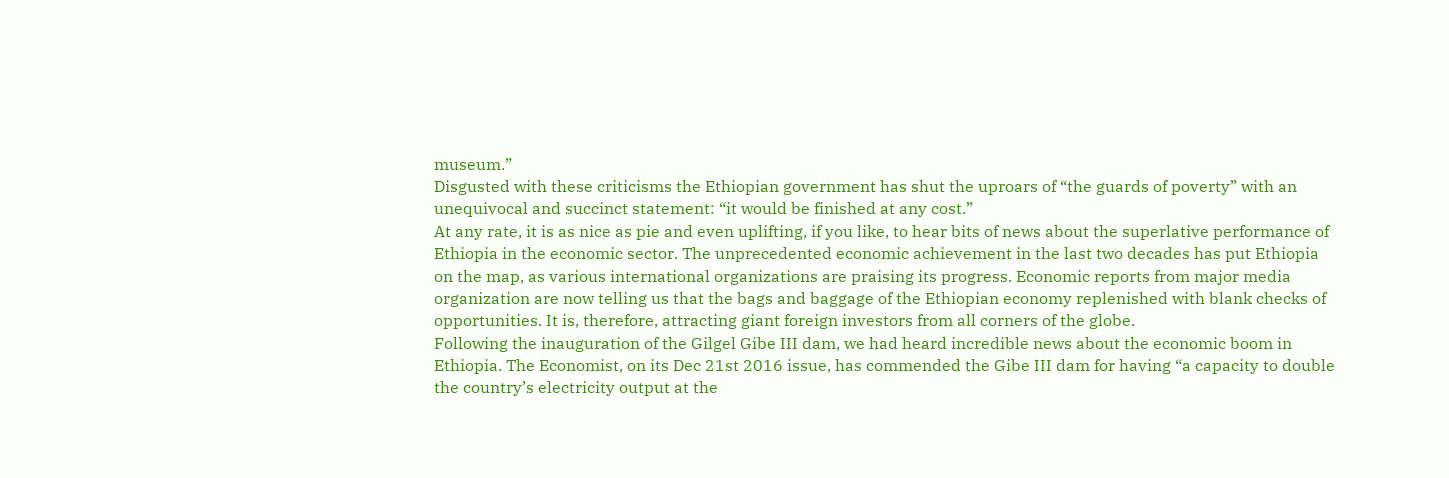museum.”
Disgusted with these criticisms the Ethiopian government has shut the uproars of “the guards of poverty” with an unequivocal and succinct statement: “it would be finished at any cost.”
At any rate, it is as nice as pie and even uplifting, if you like, to hear bits of news about the superlative performance of Ethiopia in the economic sector. The unprecedented economic achievement in the last two decades has put Ethiopia on the map, as various international organizations are praising its progress. Economic reports from major media organization are now telling us that the bags and baggage of the Ethiopian economy replenished with blank checks of opportunities. It is, therefore, attracting giant foreign investors from all corners of the globe.
Following the inauguration of the Gilgel Gibe III dam, we had heard incredible news about the economic boom in Ethiopia. The Economist, on its Dec 21st 2016 issue, has commended the Gibe III dam for having “a capacity to double the country’s electricity output at the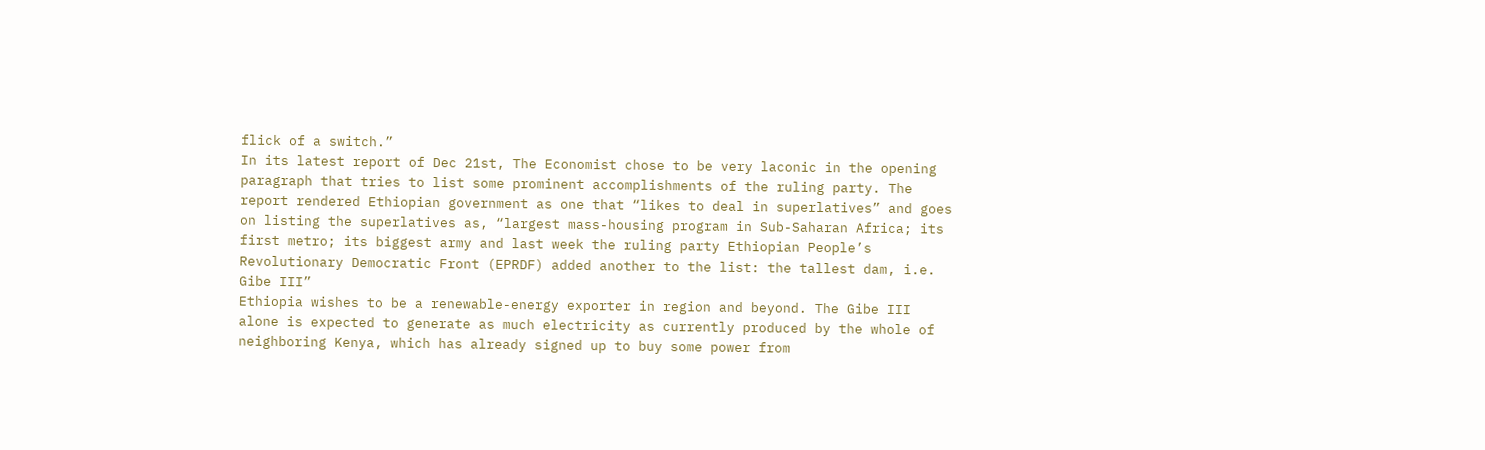flick of a switch.”
In its latest report of Dec 21st, The Economist chose to be very laconic in the opening paragraph that tries to list some prominent accomplishments of the ruling party. The report rendered Ethiopian government as one that “likes to deal in superlatives” and goes on listing the superlatives as, “largest mass-housing program in Sub-Saharan Africa; its first metro; its biggest army and last week the ruling party Ethiopian People’s Revolutionary Democratic Front (EPRDF) added another to the list: the tallest dam, i.e. Gibe III”
Ethiopia wishes to be a renewable-energy exporter in region and beyond. The Gibe III alone is expected to generate as much electricity as currently produced by the whole of neighboring Kenya, which has already signed up to buy some power from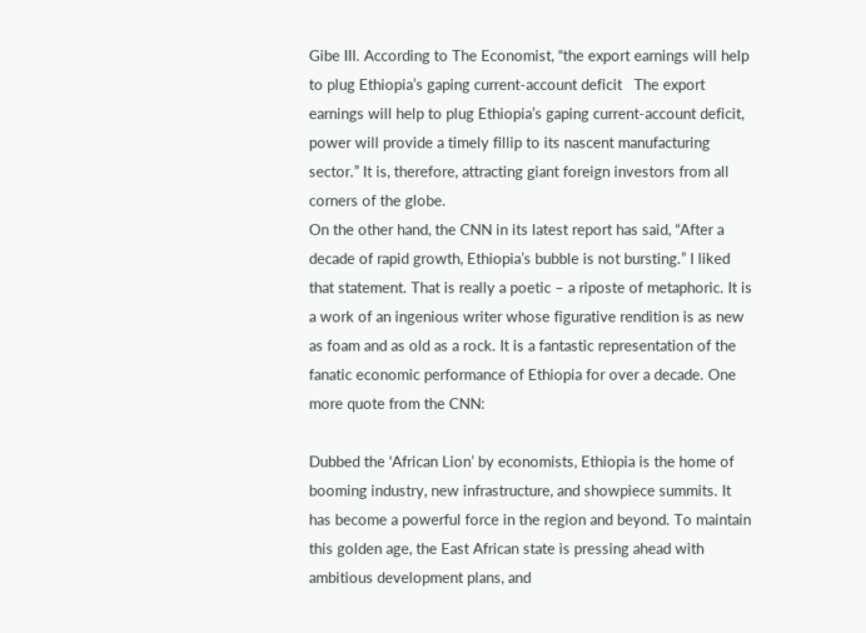Gibe III. According to The Economist, “the export earnings will help to plug Ethiopia’s gaping current-account deficit   The export earnings will help to plug Ethiopia’s gaping current-account deficit, power will provide a timely fillip to its nascent manufacturing sector.” It is, therefore, attracting giant foreign investors from all corners of the globe.
On the other hand, the CNN in its latest report has said, “After a decade of rapid growth, Ethiopia’s bubble is not bursting.” I liked that statement. That is really a poetic – a riposte of metaphoric. It is a work of an ingenious writer whose figurative rendition is as new as foam and as old as a rock. It is a fantastic representation of the fanatic economic performance of Ethiopia for over a decade. One more quote from the CNN:

Dubbed the 'African Lion’ by economists, Ethiopia is the home of booming industry, new infrastructure, and showpiece summits. It has become a powerful force in the region and beyond. To maintain this golden age, the East African state is pressing ahead with ambitious development plans, and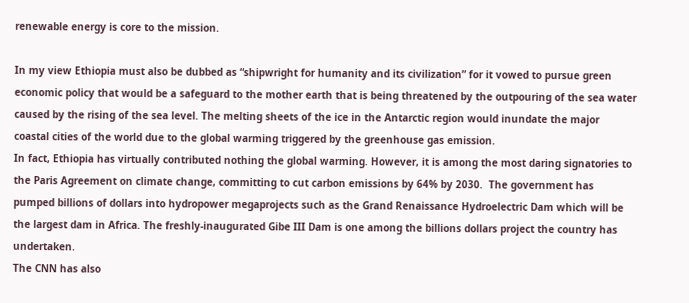renewable energy is core to the mission.

In my view Ethiopia must also be dubbed as “shipwright for humanity and its civilization” for it vowed to pursue green economic policy that would be a safeguard to the mother earth that is being threatened by the outpouring of the sea water caused by the rising of the sea level. The melting sheets of the ice in the Antarctic region would inundate the major coastal cities of the world due to the global warming triggered by the greenhouse gas emission.
In fact, Ethiopia has virtually contributed nothing the global warming. However, it is among the most daring signatories to the Paris Agreement on climate change, committing to cut carbon emissions by 64% by 2030.  The government has pumped billions of dollars into hydropower megaprojects such as the Grand Renaissance Hydroelectric Dam which will be the largest dam in Africa. The freshly-inaugurated Gibe III Dam is one among the billions dollars project the country has undertaken.
The CNN has also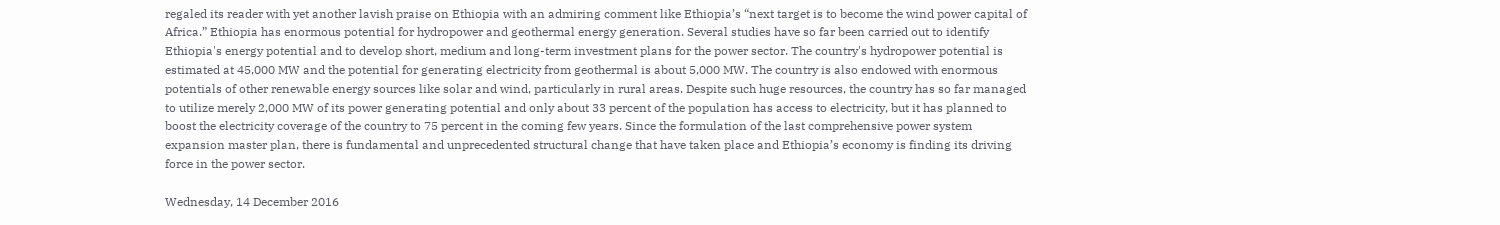regaled its reader with yet another lavish praise on Ethiopia with an admiring comment like Ethiopia’s “next target is to become the wind power capital of Africa.” Ethiopia has enormous potential for hydropower and geothermal energy generation. Several studies have so far been carried out to identify Ethiopia's energy potential and to develop short, medium and long-term investment plans for the power sector. The country's hydropower potential is estimated at 45,000 MW and the potential for generating electricity from geothermal is about 5,000 MW. The country is also endowed with enormous potentials of other renewable energy sources like solar and wind, particularly in rural areas. Despite such huge resources, the country has so far managed to utilize merely 2,000 MW of its power generating potential and only about 33 percent of the population has access to electricity, but it has planned to boost the electricity coverage of the country to 75 percent in the coming few years. Since the formulation of the last comprehensive power system expansion master plan, there is fundamental and unprecedented structural change that have taken place and Ethiopia’s economy is finding its driving force in the power sector.

Wednesday, 14 December 2016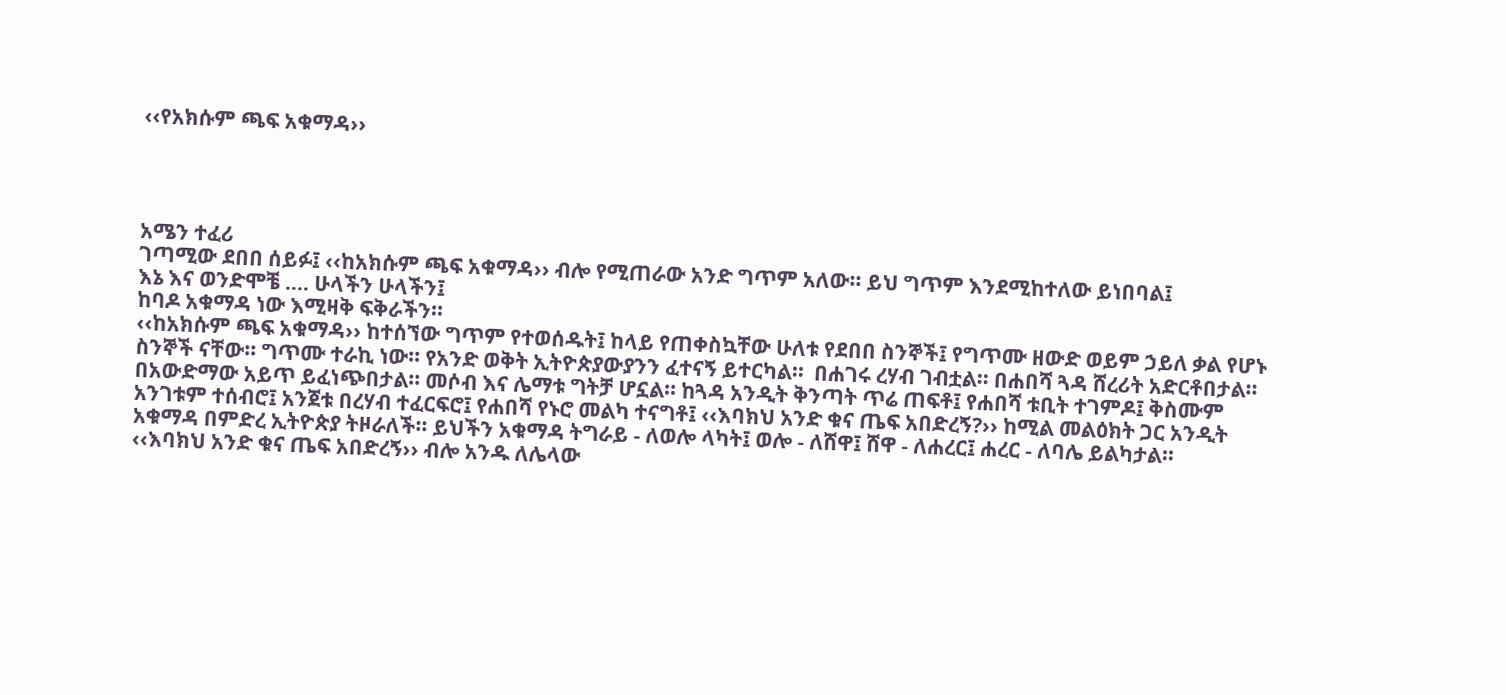‹‹የአክሱም ጫፍ አቁማዳ››




አሜን ተፈሪ
ገጣሚው ደበበ ሰይፉ፤ ‹‹ከአክሱም ጫፍ አቁማዳ›› ብሎ የሚጠራው አንድ ግጥም አለው፡፡ ይህ ግጥም እንደሚከተለው ይነበባል፤
እኔ እና ወንድሞቼ …. ሁላችን ሁላችን፤
ከባዶ አቁማዳ ነው እሚዛቅ ፍቅራችን፡፡
‹‹ከአክሱም ጫፍ አቁማዳ›› ከተሰኘው ግጥም የተወሰዱት፤ ከላይ የጠቀስኳቸው ሁለቱ የደበበ ስንኞች፤ የግጥሙ ዘውድ ወይም ኃይለ ቃል የሆኑ ስንኞች ናቸው፡፡ ግጥሙ ተራኪ ነው፡፡ የአንድ ወቅት ኢትዮጵያውያንን ፈተናኝ ይተርካል፡፡  በሐገሩ ረሃብ ገብቷል፡፡ በሐበሻ ጓዳ ሸረሪት አድርቶበታል፡፡ በአውድማው አይጥ ይፈነጭበታል፡፡ መሶብ እና ሌማቱ ግትቻ ሆኗል፡፡ ከጓዳ አንዲት ቅንጣት ጥሬ ጠፍቶ፤ የሐበሻ ቱቢት ተገምዶ፤ ቅስሙም አንገቱም ተሰብሮ፤ አንጀቱ በረሃብ ተፈርፍሮ፤ የሐበሻ የኑሮ መልካ ተናግቶ፤ ‹‹እባክህ አንድ ቁና ጤፍ አበድረኝ?›› ከሚል መልዕክት ጋር አንዲት አቁማዳ በምድረ ኢትዮጵያ ትዞራለች፡፡ ይህችን አቁማዳ ትግራይ - ለወሎ ላካት፤ ወሎ - ለሸዋ፤ ሸዋ - ለሐረር፤ ሐረር - ለባሌ ይልካታል፡፡
‹‹እባክህ አንድ ቁና ጤፍ አበድረኝ›› ብሎ አንዱ ለሌላው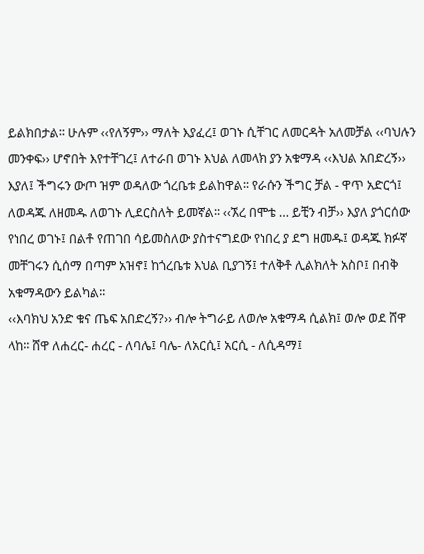ይልክበታል፡፡ ሁሉም ‹‹የለኝም›› ማለት እያፈረ፤ ወገኑ ሲቸገር ለመርዳት አለመቻል ‹‹ባህሉን መንቀፍ›› ሆኖበት እየተቸገረ፤ ለተራበ ወገኑ እህል ለመላክ ያን አቁማዳ ‹‹እህል አበድረኝ›› እያለ፤ ችግሩን ውጦ ዝም ወዳለው ጎረቤቱ ይልከዋል፡፡ የራሱን ችግር ቻል - ዋጥ አድርጎ፤ ለወዳጁ ለዘመዱ ለወገኑ ሊደርስለት ይመኛል፡፡ ‹‹ኧረ በሞቴ … ይቺን ብቻ›› እያለ ያጎርሰው የነበረ ወገኑ፤ በልቶ የጠገበ ሳይመስለው ያስተናግደው የነበረ ያ ደግ ዘመዱ፤ ወዳጁ ክፉኛ መቸገሩን ሲሰማ በጣም አዝኖ፤ ከጎረቤቱ እህል ቢያገኝ፤ ተለቅቶ ሊልክለት አስቦ፤ በብቅ አቁማዳውን ይልካል፡፡
‹‹እባክህ አንድ ቁና ጤፍ አበድረኝ?›› ብሎ ትግራይ ለወሎ አቁማዳ ሲልክ፤ ወሎ ወደ ሸዋ ላከ፡፡ ሸዋ ለሐረር- ሐረር - ለባሌ፤ ባሌ- ለአርሲ፤ አርሲ - ለሲዳማ፤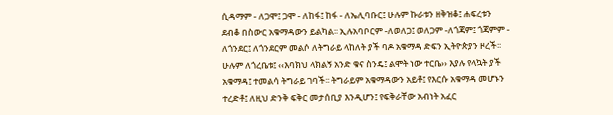ሲዳማም - ለጋሞ፤ ጋሞ - ለከፋ፤ ከፋ - ለኤሊባቡር፤ ሁሉም ኩራቱን ዘቅዝቆ፤ ሐፍረቱን ደብቆ በስውር አቁማዳውን ይልካል፡፡ ኢሉአባቦርም -ለወለጋ፤ ወለጋም -ለጎጃም፤ ጎጃምም - ለጎንደር፤ ለጎንደርም መልሶ ለትግራይ ላከለት ያች ባዶ አቁማዳ ድፍን ኢትዮጵያን ዞረች፡፡ ሁሉም ለጎረቤቱ፤ ‹‹እባክህ ላክልኝ አንድ ቁና ስንዴ፤ ልሞት ነው ተርቤ›› እያሉ የላኳት ያች አቁማዳ፤ ተመልሳ ትግራይ ገባች፡፡ ትግራይም አቁማዳውን አይቶ፤ የእርሱ አቁማዳ መሆኑን ተረድቶ፤ ለዚህ ድንቅ ፍቅር መታሰቢያ እንዲሆን፤ የፍቅራቸው አብነት አፈር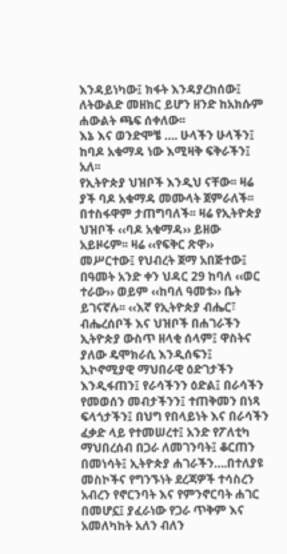እንዳይነካው፤ ክፋት እንዳያረክሰው፤ ለትውልድ መዘክር ይሆን ዘንድ ከአክሱም ሐውልት ጫፍ ሰቀለው፡፡
እኔ እና ወንድሞቼ …. ሁላችን ሁላችን፤
ከባዶ አቁማዳ ነው እሚዛቅ ፍቅራችን፤ አለ፡፡
የኢትዮጵያ ህዝቦች እንዲህ ናቸው፡፡ ዛሬ ያች ባዶ አቁማዳ መሙላት ጀምራለች፡፡ በተስፋዋም ታጠግባለች፡፡ ዛሬ የኢትዮጵያ ህዝቦች ‹‹ባዶ አቁማዳ›› ይዘው አይዞሩም፡፡ ዛሬ ‹‹የፍቅር ጽዋ›› መሥርተው፤ የህብረት ጀማ አበጅተው፤ በዓመት አንድ ቀን ህዳር 29 ከባለ ‹‹ወር ተራው›› ወይም ‹‹ከባለ ዓመቱ›› ቤት ይገናኛሉ፡፡ ‹‹እኛ የኢትዮጵያ ብሔር፣ ብሔረሰቦች እና ህዝቦች በሐገራችን ኢትዮጵያ ውስጥ ዘላቂ ሰላም፤ ዋስትና ያለው ዴሞክራሲ እንዲሰፍን፤ ኢኮኖሚያዊ ማህበራዊ ዕድገታችን እንዲፋጠን፤ የራሳችንን ዕድል፤ በራሳችን የመወሰን መብታችንን፤ ተጠቅመን በነጻ ፍላጎታችን፤ በህግ የበላይነት እና በራሳችን ፈቃድ ላይ የተመሠረተ፤ አንድ የፖለቲካ ማህበረሰብ በጋራ ለመገንባት፤ ቆርጠን በመነሳት፤ ኢትዮጵያ ሐገራችን….በተለያዩ መስኮችና የግንኙነት ደረጃዎች ተሳስረን አብረን የኖርንባት እና የምንኖርባት ሐገር በመሆኗ፤ ያፈራነው የጋራ ጥቅም እና አመለካከት አለን ብለን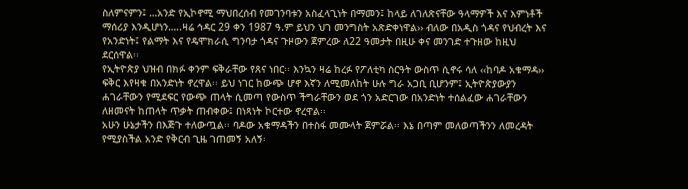ስለምናምን፤ …አንድ የኢኮኖሚ ማህበረሰብ የመገንባቱን አስፈላጊነት በማመን፤ ከላይ ለገለጽናቸው ዓላማዎች እና እምነቶች ማሰሪያ እንዲሆነን…..ዛሬ ኅዳር 29 ቀን 1987 ዓ.ም ይህን ህገ መንግስት አጽድቀነዋል›› ብለው በአዲስ ጎዳና የህብረት እና የአንድነት፤ የልማት እና የዴሞክራሲ ግንባታ ጎዳና ጉዞውን ጀምረው ለ22 ዓመታት በዚሁ ቀና መንገድ ተጉዘው ከዚህ ደርሰዋል፡፡
የኢትዮጵያ ህዝብ በክፉ ቀንም ፍቅራቸው የጸና ነበር፡፡ እንኳን ዛሬ ከረፉ የፖለቲካ ስርዓት ውስጥ ሲኖሩ ሳለ ‹‹ከባዶ አቁማዳ›› ፍቅር እየዛቁ በአንድነት ኖረዋል፡፡ ይህ ነገር ከውጭ ሆኖ እኛን ለሚመለከት ሁሉ ግራ አጋቢ ቢሆንም፤ ኢትዮጵያውያን ሐገራቸውን የሚደፍር የውጭ ጠላት ሲመጣ የውስጥ ችግራቸውን ወደ ጎን አድርገው በአንድነት ተሰልፈው ሐገራቸውን ለዘመናት ከጠላት ጥቃት ጠብቀው፤ በነጻነት ኮርተው ኖረዋል፡፡
አሁን ሁኔታችን በእጅጉ ተለውጧል፡፡ ባዶው አቁማዳችን በተስፋ መሙላት ጀምሯል፡፡ እኔ በጣም መለወጣችንን ለመረዳት የሚያስችል አንድ የቅርብ ጊዜ ገጠመኝ አለኝ፡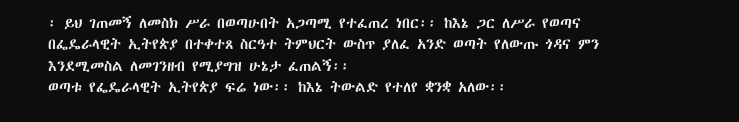፡ ይህ ገጠመኝ ለመስክ ሥራ በወጣሁበት አጋጣሚ የተፈጠረ ነበር፡፡ ከእኔ ጋር ለሥራ የወጣና በፌዴራላዊት ኢትየጵያ በተቀተጸ ስርዓተ ትምህርት ውስጥ ያለፈ አንድ ወጣት የለውጡ ጎዳና ምን እንደሚመስል ለመገንዘብ የሚያግዝ ሁኔታ ፈጠልኝ፡፡
ወጣቱ የፌዴራላዊት ኢትየጵያ ፍሬ ነው፡፡ ከእኔ ትውልድ የተለየ ቋንቋ አለው፡፡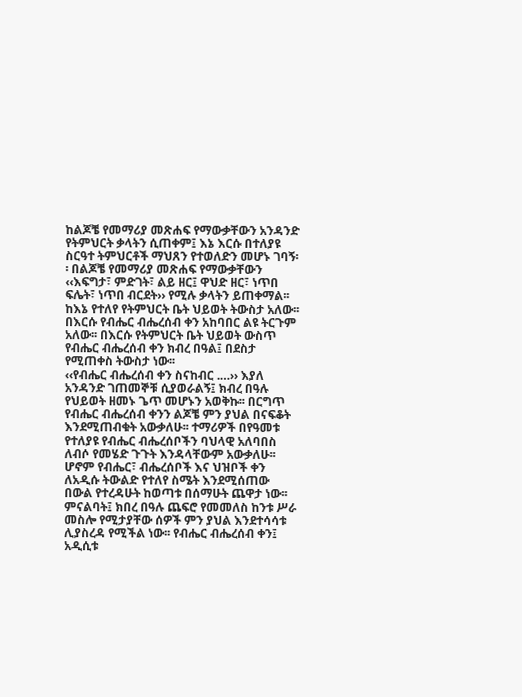ከልጆቼ የመማሪያ መጽሐፍ የማውቃቸውን አንዳንድ የትምህርት ቃላትን ሲጠቀም፤ እኔ እርሱ በተለያዩ ስርዓተ ትምህርቶች ማህጸን የተወለድን መሆኑ ገባኝ፡፡ በልጆቼ የመማሪያ መጽሐፍ የማውቃቸውን ‹‹እፍግታ፣ ምድገት፣ ልይ ዘር፤ ዋህድ ዘር፣ ነጥበ ፍሌት፣ ነጥበ ብርደት›› የሚሉ ቃላትን ይጠቀማል፡፡ ከእኔ የተለየ የትምህርት ቤት ህይወት ትውስታ አለው፡፡ በእርሱ የብሔር ብሔረሰብ ቀን አከባበር ልዩ ትርጉም አለው፡፡ በእርሱ የትምህርት ቤት ህይወት ውስጥ የብሔር ብሔረሰብ ቀን ክብረ በዓል፤ በደስታ የሚጠቀስ ትውስታ ነው፡፡
‹‹የብሔር ብሔረሰብ ቀን ስናከብር .…›› እያለ አንዳንድ ገጠመኞቹ ሲያወራልኝ፤ ክብረ በዓሉ የህይወት ዘመኑ ጌጥ መሆኑን አወቅኩ፡፡ በርግጥ የብሔር ብሔረሰብ ቀንን ልጆቼ ምን ያህል በናፍቆት እንደሚጠብቁት አውቃለሁ፡፡ ተማሪዎች በየዓመቱ የተለያዩ የብሔር ብሔረሰቦችን ባህላዊ አለባበስ ለብሶ የመሄድ ጉጉት እንዳላቸውም አውቃለሁ፡፡ ሆኖም የብሔር፣ ብሔረሰቦች እና ህዝቦች ቀን ለአዲሱ ትውልድ የተለየ ስሜት እንደሚሰጠው በውል የተረዳሁት ከወጣቱ በሰማሁት ጨዋታ ነው፡፡ ምናልባት፤ ክበረ በዓሉ ጨፍሮ የመመለስ ከንቱ ሥራ መስሎ የሚታያቸው ሰዎች ምን ያህል እንደተሳሳቱ ሊያስረዳ የሚችል ነው፡፡ የብሔር ብሔረሰብ ቀን፤ አዲሲቱ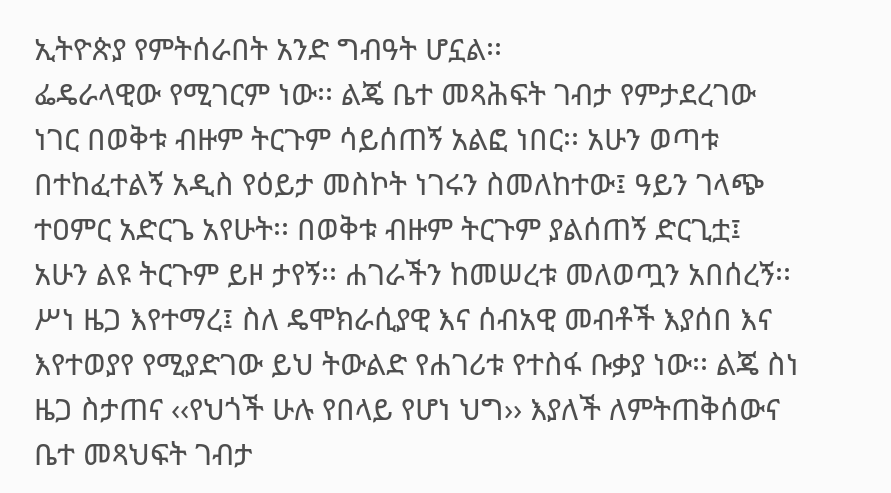ኢትዮጵያ የምትሰራበት አንድ ግብዓት ሆኗል፡፡
ፌዴራላዊው የሚገርም ነው፡፡ ልጄ ቤተ መጻሕፍት ገብታ የምታደረገው ነገር በወቅቱ ብዙም ትርጉም ሳይሰጠኝ አልፎ ነበር፡፡ አሁን ወጣቱ በተከፈተልኝ አዲስ የዕይታ መስኮት ነገሩን ስመለከተው፤ ዓይን ገላጭ ተዐምር አድርጌ አየሁት፡፡ በወቅቱ ብዙም ትርጉም ያልሰጠኝ ድርጊቷ፤ አሁን ልዩ ትርጉም ይዞ ታየኝ፡፡ ሐገራችን ከመሠረቱ መለወጧን አበሰረኝ፡፡ ሥነ ዜጋ እየተማረ፤ ስለ ዴሞክራሲያዊ እና ሰብአዊ መብቶች እያሰበ እና እየተወያየ የሚያድገው ይህ ትውልድ የሐገሪቱ የተስፋ ቡቃያ ነው፡፡ ልጄ ስነ ዜጋ ስታጠና ‹‹የህጎች ሁሉ የበላይ የሆነ ህግ›› እያለች ለምትጠቅሰውና ቤተ መጻህፍት ገብታ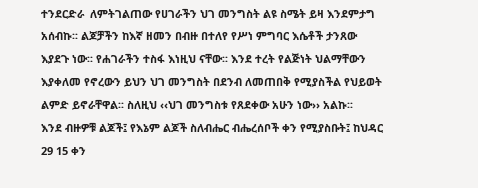ተንደርድራ  ለምትገልጠው የሀገራችን ህገ መንግስት ልዩ ስሜት ይዛ እንደምታግ አሰብኩ፡፡ ልጆቻችን ከእኛ ዘመን በብዙ በተለየ የሥነ ምግባር እሴቶች ታንጸው እያደጉ ነው፡፡ የሐገራችን ተስፋ እነዚህ ናቸው፡፡ እንደ ተረት የልጅነት ህልማቸውን እያቀለመ የኖረውን ይህን ህገ መንግስት በደንብ ለመጠበቅ የሚያስችል የህይወት ልምድ ይኖራቸዋል፡፡ ስለዚህ ‹‹ህገ መንግስቱ የጸደቀው አሁን ነው›› አልኩ፡፡
እንደ ብዙዎቹ ልጆች፤ የእኔም ልጆች ስለብሔር ብሔረሰቦች ቀን የሚያስቡት፤ ከህዳር 29 15 ቀን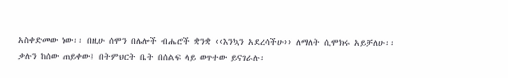አስቀድመው ነው፡፡ በዚሁ ሰሞን በሌሎች ብሔሮች ቋንቋ ‹‹እንኳን አደረሳችሁ›› ለማለት ሲሞክሩ አይቻለሁ፡፡ ቃሉን ከሰው ጠይቀው፤ በትምህርት ቤት በሰልፍ ላይ ወጥተው ይናገራሉ፡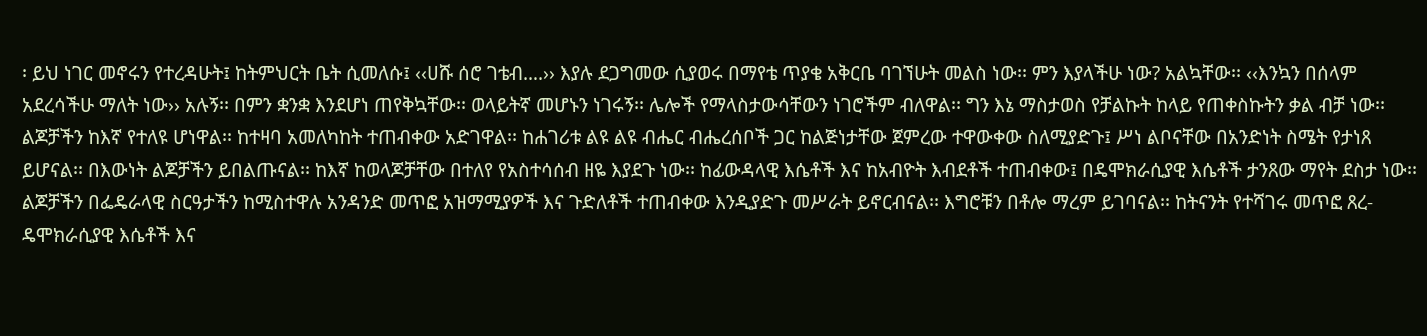፡ ይህ ነገር መኖሩን የተረዳሁት፤ ከትምህርት ቤት ሲመለሱ፤ ‹‹ሀሹ ሰሮ ገቴብ….›› እያሉ ደጋግመው ሲያወሩ በማየቴ ጥያቄ አቅርቤ ባገኘሁት መልስ ነው፡፡ ምን እያላችሁ ነው? አልኳቸው፡፡ ‹‹እንኳን በሰላም አደረሳችሁ ማለት ነው›› አሉኝ፡፡ በምን ቋንቋ እንደሆነ ጠየቅኳቸው፡፡ ወላይትኛ መሆኑን ነገሩኝ፡፡ ሌሎች የማላስታውሳቸውን ነገሮችም ብለዋል፡፡ ግን እኔ ማስታወስ የቻልኩት ከላይ የጠቀስኩትን ቃል ብቻ ነው፡፡
ልጆቻችን ከእኛ የተለዩ ሆነዋል፡፡ ከተዛባ አመለካከት ተጠብቀው አድገዋል፡፡ ከሐገሪቱ ልዩ ልዩ ብሔር ብሔረሰቦች ጋር ከልጅነታቸው ጀምረው ተዋውቀው ስለሚያድጉ፤ ሥነ ልቦናቸው በአንድነት ስሜት የታነጸ ይሆናል፡፡ በእውነት ልጆቻችን ይበልጡናል፡፡ ከእኛ ከወላጆቻቸው በተለየ የአስተሳሰብ ዘዬ እያደጉ ነው፡፡ ከፊውዳላዊ እሴቶች እና ከአብዮት እብደቶች ተጠብቀው፤ በዴሞክራሲያዊ እሴቶች ታንጸው ማየት ደስታ ነው፡፡ ልጆቻችን በፌዴራላዊ ስርዓታችን ከሚስተዋሉ አንዳንድ መጥፎ አዝማሚያዎች እና ጉድለቶች ተጠብቀው እንዲያድጉ መሥራት ይኖርብናል፡፡ እግሮቹን በቶሎ ማረም ይገባናል፡፡ ከትናንት የተሻገሩ መጥፎ ጸረ- ዴሞክራሲያዊ እሴቶች እና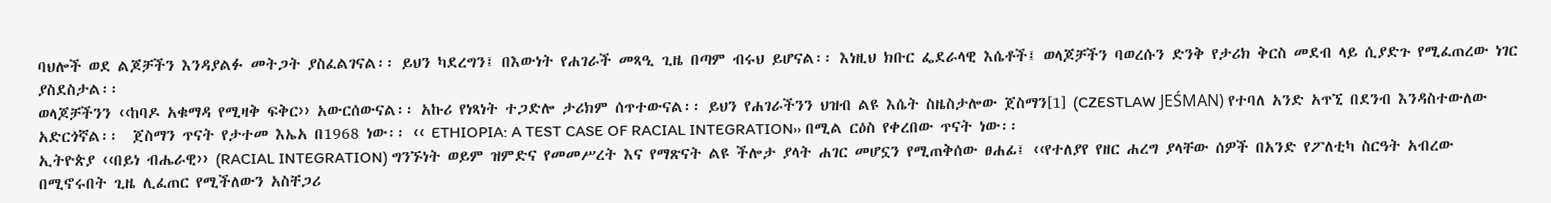ባህሎች ወደ ልጆቻችን እንዳያልፉ መትጋት ያስፈልገናል፡፡ ይህን ካደረግን፤ በእውነት የሐገራች መጻዒ ጊዜ በጣም ብሩህ ይሆናል፡፡ እነዚህ ክቡር ፌደራላዊ እሴቶች፤ ወላጆቻችን ባወረሱን ድንቅ የታሪክ ቅርስ መደብ ላይ ሲያድጉ የሚፈጠረው ነገር ያስደስታል፡፡
ወላጆቻችንን ‹‹ከባዶ አቁማዳ የሚዛቅ ፍቅር›› አውርሰውናል፡፡ አኩሪ የነጻነት ተጋድሎ ታሪክም ሰጥተውናል፡፡ ይህን የሐገራችንን ህዝብ ልዩ እሴት ስዜስታሎው ጀስማን[1] (CZESTLAW JEŚMAN) የተባለ አንድ አጥኚ በደንብ እንዳስተውለው አድርጎኛል፡፡  ጀስማን ጥናት የታተመ እኤአ በ1968 ነው፡፡ ‹‹ ETHIOPIA: A TEST CASE OF RACIAL INTEGRATION›› በሚል ርዕስ የቀረበው ጥናት ነው፡፡
ኢትዮጵያ ‹‹በይነ ብሔራዊ›› (RACIAL INTEGRATION) ግንኙነት ወይም ዝምድና የመመሥረት እና የማጽናት ልዩ ችሎታ ያላት ሐገር መሆኗን የሚጠቅሰው ፀሐፊ፤ ‹‹የተለያየ የዘር ሐረግ ያላቸው ሰዎች በአንድ የፖለቲካ ስርዓት አብረው በሚኖሩበት ጊዜ ሊፈጠር የሚችለውን አስቸጋሪ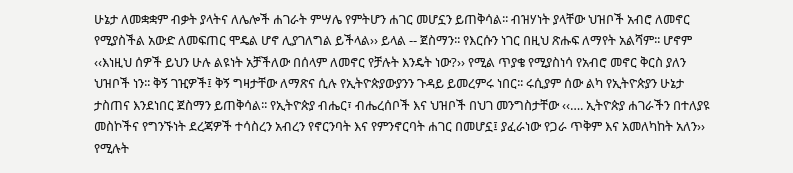ሁኔታ ለመቋቋም ብቃት ያላትና ለሌሎች ሐገራት ምሣሌ የምትሆን ሐገር መሆኗን ይጠቅሳል፡፡ ብዝሃነት ያላቸው ህዝቦች አብሮ ለመኖር የሚያስችል አውድ ለመፍጠር ሞዴል ሆኖ ሊያገለግል ይችላል›› ይላል -- ጀስማን፡፡ የእርሱን ነገር በዚህ ጽሑፍ ለማየት አልሻም፡፡ ሆኖም ‹‹እነዚህ ሰዎች ይህን ሁሉ ልዩነት አቻችለው በሰላም ለመኖር የቻሉት እንዴት ነው?›› የሚል ጥያቄ የሚያስነሳ የአብሮ መኖር ቅርስ ያለን ህዝቦች ነን፡፡ ቅኝ ገዢዎች፤ ቅኝ ግዛታቸው ለማጽና ሲሉ የኢትዮጵያውያንን ጉዳይ ይመረምሩ ነበር፡፡ ሩሲያም ሰው ልካ የኢትዮጵያን ሁኔታ ታስጠና እንደነበር ጀስማን ይጠቅሳል፡፡ የኢትዮጵያ ብሔር፣ ብሔረሰቦች እና ህዝቦች በህገ መንግስታቸው ‹‹…. ኢትዮጵያ ሐገራችን በተለያዩ መስኮችና የግንኙነት ደረጃዎች ተሳስረን አብረን የኖርንባት እና የምንኖርባት ሐገር በመሆኗ፤ ያፈራነው የጋራ ጥቅም እና አመለካከት አለን›› የሚሉት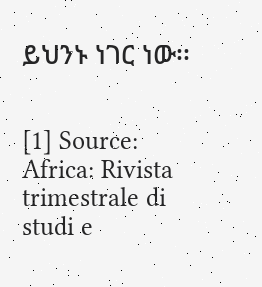ይህንኑ ነገር ነው፡፡


[1] Source: Africa: Rivista trimestrale di studi e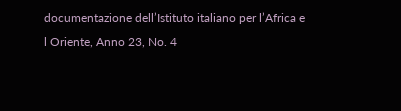documentazione dell’Istituto italiano per l’Africa e l Oriente, Anno 23, No. 4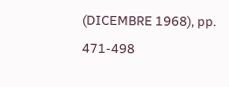(DICEMBRE 1968), pp. 471-498